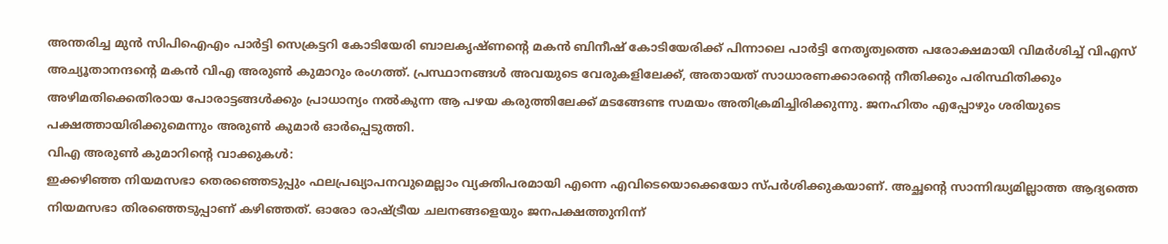അന്തരിച്ച മുൻ സിപിഐഎം പാർട്ടി സെക്രട്ടറി കോടിയേരി ബാലകൃഷ്ണന്റെ മകൻ ബിനീഷ് കോടിയേരിക്ക് പിന്നാലെ പാർട്ടി നേതൃത്വത്തെ പരോക്ഷമായി വിമർശിച്ച് വിഎസ് അച്യൂതാനന്ദന്റെ മകൻ വിഎ അരുൺ കുമാറും രംഗത്ത്. പ്രസ്ഥാനങ്ങൾ അവയുടെ വേരുകളിലേക്ക്, അതായത് സാധാരണക്കാരന്റെ നീതിക്കും പരിസ്ഥിതിക്കും അഴിമതിക്കെതിരായ പോരാട്ടങ്ങൾക്കും പ്രാധാന്യം നൽകുന്ന ആ പഴയ കരുത്തിലേക്ക് മടങ്ങേണ്ട സമയം അതിക്രമിച്ചിരിക്കുന്നു. ജനഹിതം എപ്പോഴും ശരിയുടെ പക്ഷത്തായിരിക്കുമെന്നും അരുൺ കുമാർ ഓർപ്പെടുത്തി.
വിഎ അരുൺ കുമാറിന്റെ വാക്കുകൾ:
ഇക്കഴിഞ്ഞ നിയമസഭാ തെരഞ്ഞെടുപ്പും ഫലപ്രഖ്യാപനവുമെല്ലാം വ്യക്തിപരമായി എന്നെ എവിടെയൊക്കെയോ സ്പർശിക്കുകയാണ്. അച്ഛന്റെ സാന്നിദ്ധ്യമില്ലാത്ത ആദ്യത്തെ നിയമസഭാ തിരഞ്ഞെടുപ്പാണ് കഴിഞ്ഞത്. ഓരോ രാഷ്ട്രീയ ചലനങ്ങളെയും ജനപക്ഷത്തുനിന്ന്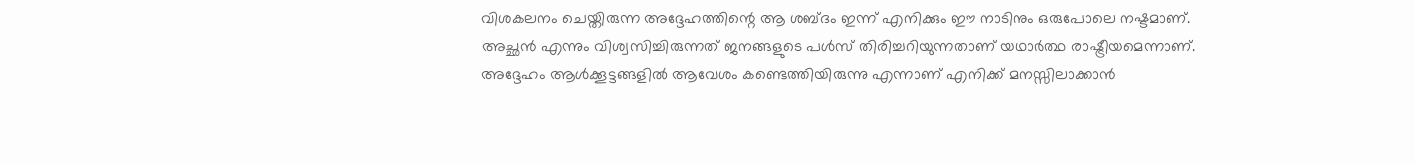വിശകലനം ചെയ്തിരുന്ന അദ്ദേഹത്തിന്റെ ആ ശബ്ദം ഇന്ന് എനിക്കും ഈ നാടിനും ഒരുപോലെ നഷ്ടമാണ്. അച്ഛൻ എന്നും വിശ്വസിച്ചിരുന്നത് ജനങ്ങളുടെ പൾസ് തിരിച്ചറിയുന്നതാണ് യഥാർത്ഥ രാഷ്ട്രീയമെന്നാണ്. അദ്ദേഹം ആൾക്കൂട്ടങ്ങളിൽ ആവേശം കണ്ടെത്തിയിരുന്നു എന്നാണ് എനിക്ക് മനസ്സിലാക്കാൻ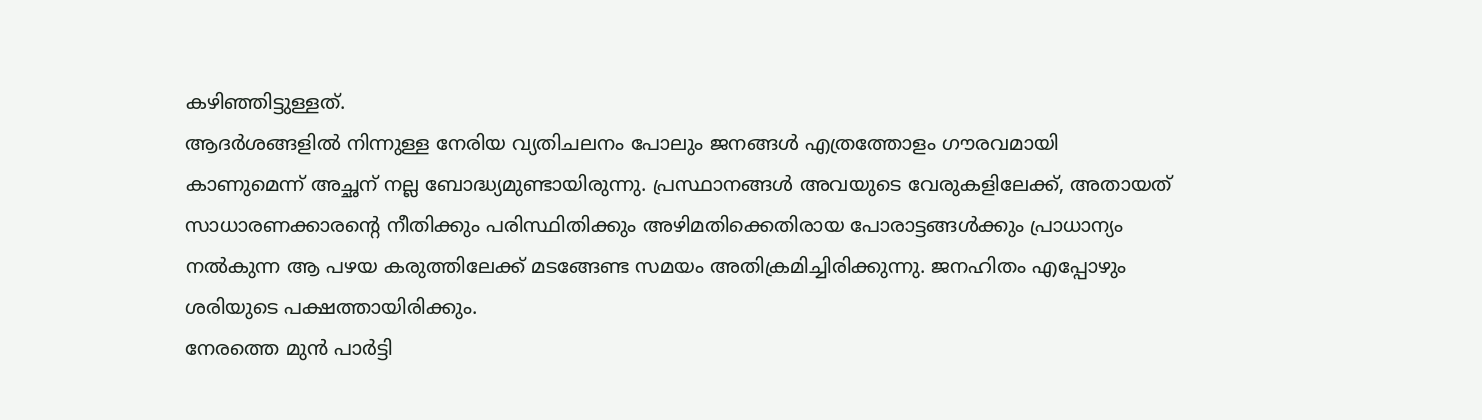കഴിഞ്ഞിട്ടുള്ളത്.
ആദർശങ്ങളിൽ നിന്നുള്ള നേരിയ വ്യതിചലനം പോലും ജനങ്ങൾ എത്രത്തോളം ഗൗരവമായി കാണുമെന്ന് അച്ഛന് നല്ല ബോദ്ധ്യമുണ്ടായിരുന്നു. പ്രസ്ഥാനങ്ങൾ അവയുടെ വേരുകളിലേക്ക്, അതായത് സാധാരണക്കാരന്റെ നീതിക്കും പരിസ്ഥിതിക്കും അഴിമതിക്കെതിരായ പോരാട്ടങ്ങൾക്കും പ്രാധാന്യം നൽകുന്ന ആ പഴയ കരുത്തിലേക്ക് മടങ്ങേണ്ട സമയം അതിക്രമിച്ചിരിക്കുന്നു. ജനഹിതം എപ്പോഴും ശരിയുടെ പക്ഷത്തായിരിക്കും.
നേരത്തെ മുൻ പാർട്ടി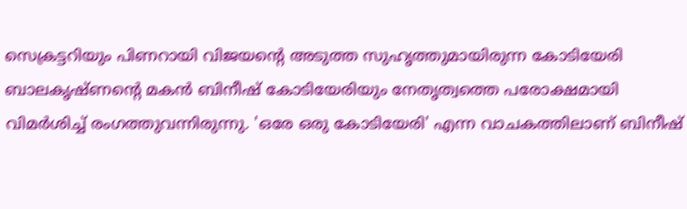സെക്രട്ടറിയും പിണറായി വിജയന്റെ അടുത്ത സുഹൃത്തുമായിരുന്ന കോടിയേരി ബാലകൃഷ്ണന്റെ മകൻ ബിനീഷ് കോടിയേരിയും നേതൃത്വത്തെ പരോക്ഷമായി വിമർശിച്ച് രംഗത്തുവന്നിരുന്നു. 'ഒരേ ഒരു കോടിയേരി' എന്ന വാചകത്തിലാണ് ബിനീഷ്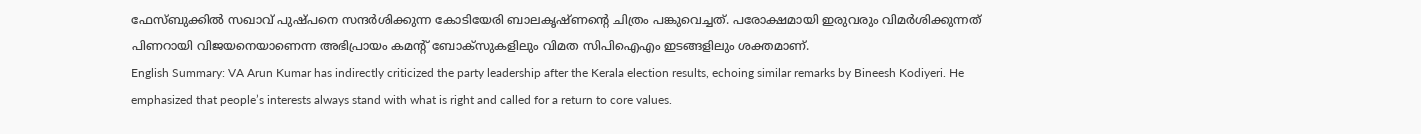ഫേസ്ബുക്കിൽ സഖാവ് പുഷ്പനെ സന്ദർശിക്കുന്ന കോടിയേരി ബാലകൃഷ്ണന്റെ ചിത്രം പങ്കുവെച്ചത്. പരോക്ഷമായി ഇരുവരും വിമർശിക്കുന്നത് പിണറായി വിജയനെയാണെന്ന അഭിപ്രായം കമന്റ് ബോക്സുകളിലും വിമത സിപിഐഎം ഇടങ്ങളിലും ശക്തമാണ്.
English Summary: VA Arun Kumar has indirectly criticized the party leadership after the Kerala election results, echoing similar remarks by Bineesh Kodiyeri. He emphasized that people’s interests always stand with what is right and called for a return to core values.